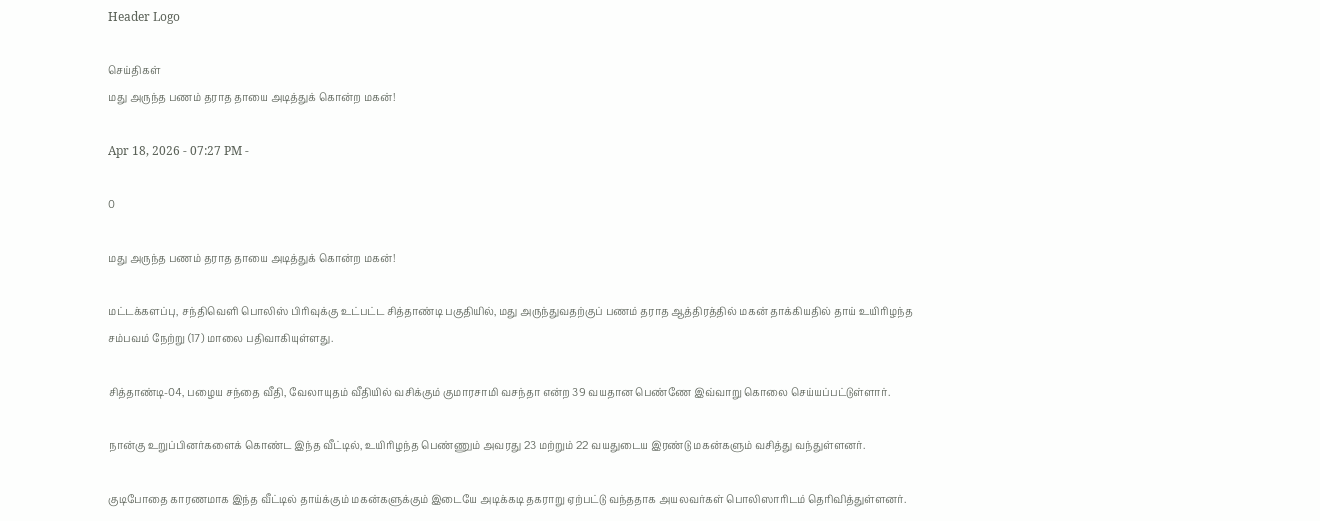Header Logo

செய்திகள்
மது அருந்த பணம் தராத தாயை அடித்துக் கொன்ற மகன்!

Apr 18, 2026 - 07:27 PM -

0

மது அருந்த பணம் தராத தாயை அடித்துக் கொன்ற மகன்!

மட்டக்களப்பு, சந்திவெளி பொலிஸ் பிரிவுக்கு உட்பட்ட சித்தாண்டி பகுதியில், மது அருந்துவதற்குப் பணம் தராத ஆத்திரத்தில் மகன் தாக்கியதில் தாய் உயிரிழந்த சம்பவம் நேற்று (17) மாலை பதிவாகியுள்ளது.

சித்தாண்டி-04, பழைய சந்தை வீதி, வேலாயுதம் வீதியில் வசிக்கும் குமாரசாமி வசந்தா என்ற 39 வயதான பெண்ணே இவ்வாறு கொலை செய்யப்பட்டுள்ளார்.

நான்கு உறுப்பினர்களைக் கொண்ட இந்த வீட்டில், உயிரிழந்த பெண்ணும் அவரது 23 மற்றும் 22 வயதுடைய இரண்டு மகன்களும் வசித்து வந்துள்ளனர்.

குடிபோதை காரணமாக இந்த வீட்டில் தாய்க்கும் மகன்களுக்கும் இடையே அடிக்கடி தகராறு ஏற்பட்டு வந்ததாக அயலவர்கள் பொலிஸாரிடம் தெரிவித்துள்ளனர்.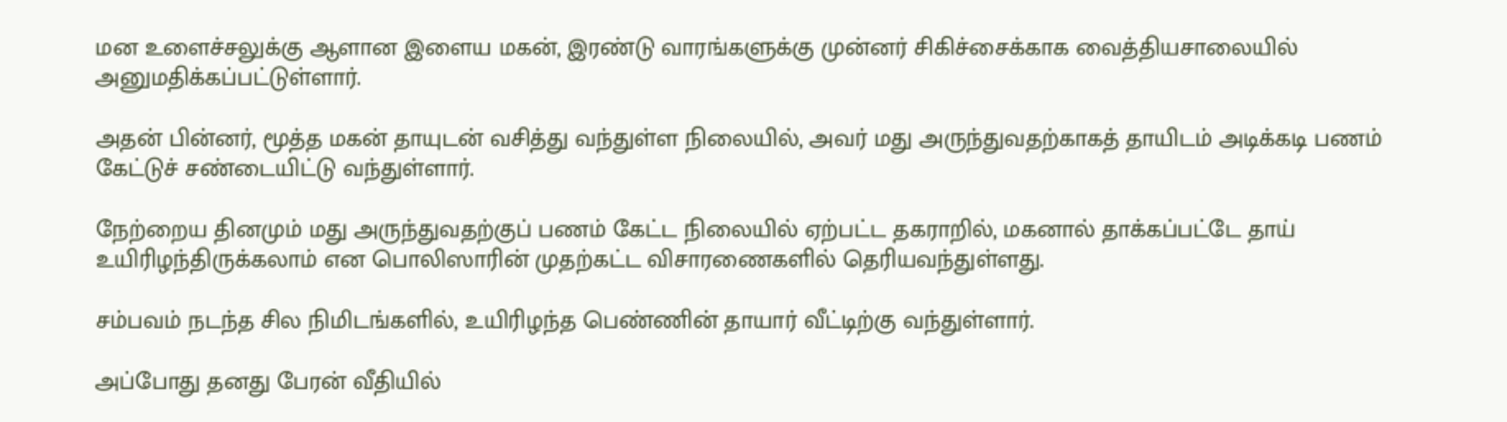மன உளைச்சலுக்கு ஆளான இளைய மகன், இரண்டு வாரங்களுக்கு முன்னர் சிகிச்சைக்காக வைத்தியசாலையில் அனுமதிக்கப்பட்டுள்ளார்.

அதன் பின்னர், மூத்த மகன் தாயுடன் வசித்து வந்துள்ள நிலையில், அவர் மது அருந்துவதற்காகத் தாயிடம் அடிக்கடி பணம் கேட்டுச் சண்டையிட்டு வந்துள்ளார்.

நேற்றைய தினமும் மது அருந்துவதற்குப் பணம் கேட்ட நிலையில் ஏற்பட்ட தகராறில், மகனால் தாக்கப்பட்டே தாய் உயிரிழந்திருக்கலாம் என பொலிஸாரின் முதற்கட்ட விசாரணைகளில் தெரியவந்துள்ளது.

சம்பவம் நடந்த சில நிமிடங்களில், உயிரிழந்த பெண்ணின் தாயார் வீட்டிற்கு வந்துள்ளார்.

அப்போது தனது பேரன் வீதியில்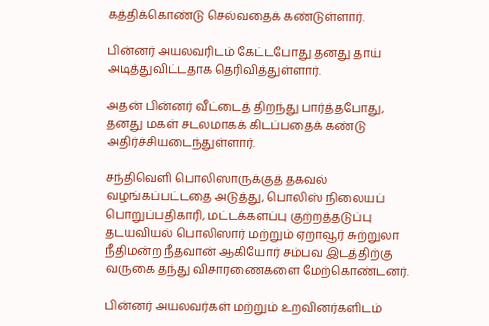கத்திக்கொண்டு செல்வதைக் கண்டுள்ளார்.

பின்னர் அயலவரிடம் கேட்டபோது தனது தாய் அடித்துவிட்டதாக தெரிவித்துள்ளார்.

அதன் பின்னர் வீட்டைத் திறந்து பார்த்தபோது, தனது மகள் சடலமாகக் கிடப்பதைக் கண்டு அதிர்ச்சியடைந்துள்ளார்.

சந்திவெளி பொலிஸாருக்குத் தகவல் வழங்கப்பட்டதை அடுத்து, பொலிஸ் நிலையப் பொறுப்பதிகாரி, மட்டக்களப்பு குற்றத்தடுப்பு தடயவியல் பொலிஸார் மற்றும் ஏறாவூர் சுற்றுலா நீதிமன்ற நீதவான் ஆகியோர் சம்பவ இடத்திற்கு வருகை தந்து விசாரணைகளை மேற்கொண்டனர்.

பின்னர் அயலவர்கள் மற்றும் உறவினர்களிடம்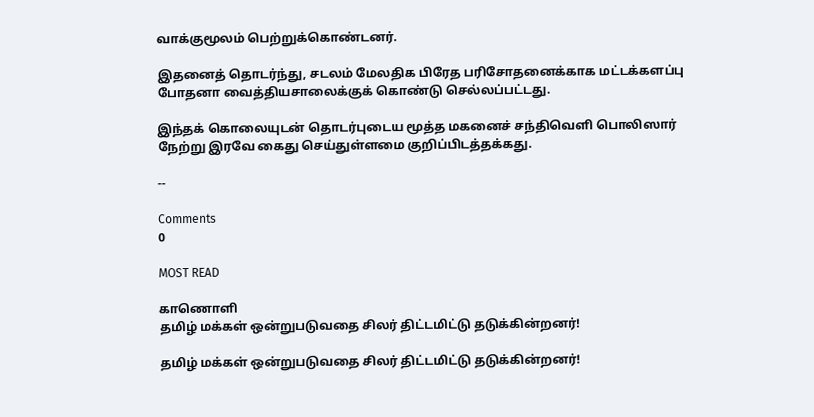வாக்குமூலம் பெற்றுக்கொண்டனர்.

இதனைத் தொடர்ந்து, சடலம் மேலதிக பிரேத பரிசோதனைக்காக மட்டக்களப்பு போதனா வைத்தியசாலைக்குக் கொண்டு செல்லப்பட்டது.

இந்தக் கொலையுடன் தொடர்புடைய மூத்த மகனைச் சந்திவெளி பொலிஸார் நேற்று இரவே கைது செய்துள்ளமை குறிப்பிடத்தக்கது.

--

Comments
0

MOST READ

காணொளி
தமிழ் மக்கள் ஒன்றுபடுவதை சிலர் திட்டமிட்டு தடுக்கின்றனர்!

தமிழ் மக்கள் ஒன்றுபடுவதை சிலர் திட்டமிட்டு தடுக்கின்றனர்!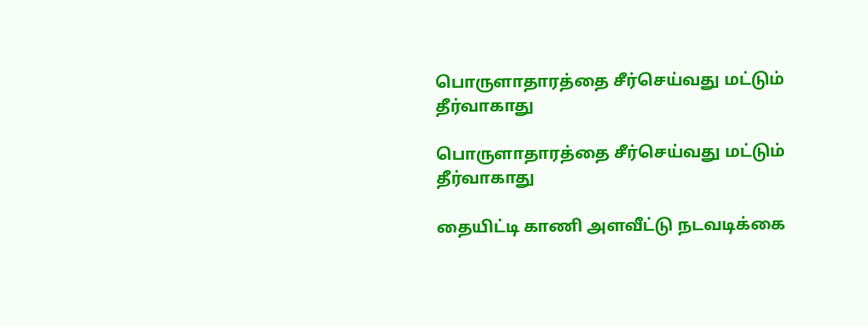பொருளாதாரத்தை சீர்செய்வது மட்டும் தீர்வாகாது

பொருளாதாரத்தை சீர்செய்வது மட்டும் தீர்வாகாது

தையிட்டி காணி அளவீட்டு நடவடிக்கை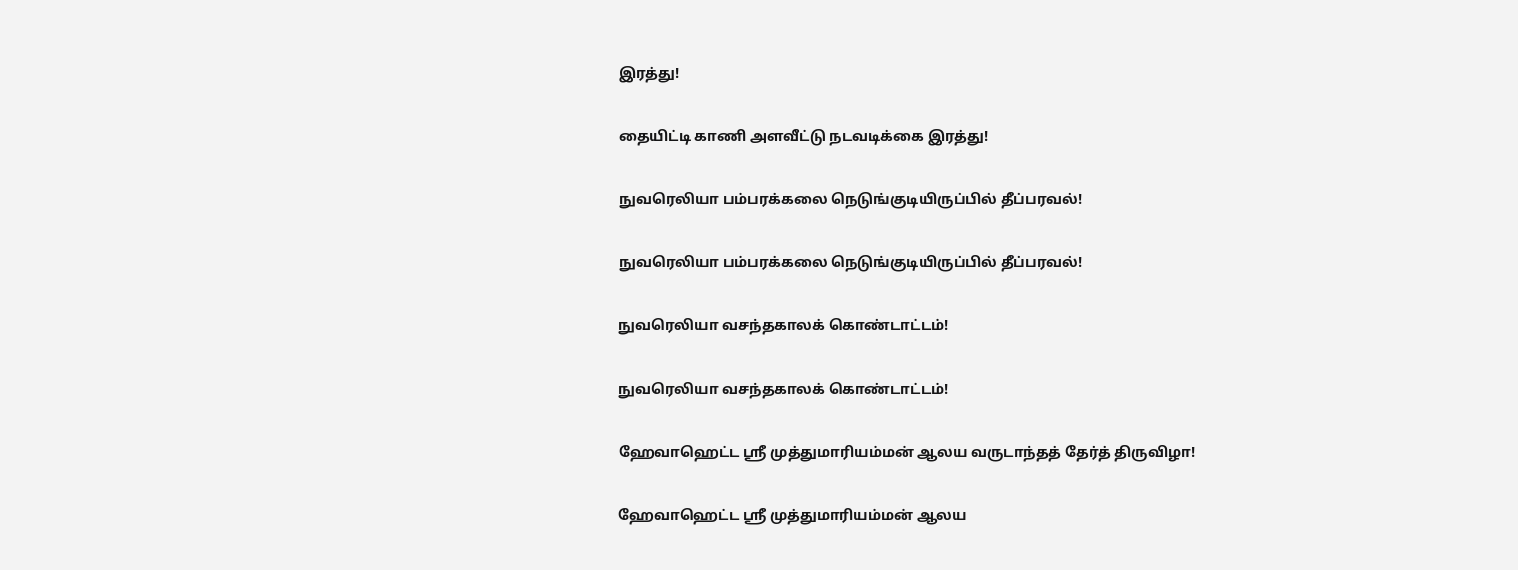இரத்து!

தையிட்டி காணி அளவீட்டு நடவடிக்கை இரத்து!

நுவரெலியா பம்பரக்கலை நெடுங்குடியிருப்பில் தீப்பரவல்!

நுவரெலியா பம்பரக்கலை நெடுங்குடியிருப்பில் தீப்பரவல்!

நுவரெலியா வசந்தகாலக் கொண்டாட்டம்!

நுவரெலியா வசந்தகாலக் கொண்டாட்டம்!

ஹேவாஹெட்ட ஸ்ரீ முத்துமாரியம்மன் ஆலய வருடாந்தத் தேர்த் திருவிழா!

ஹேவாஹெட்ட ஸ்ரீ முத்துமாரியம்மன் ஆலய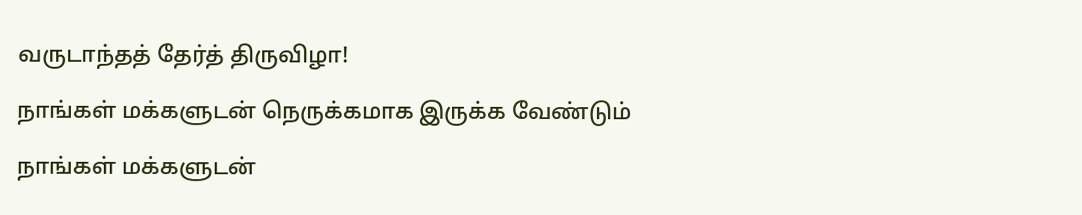வருடாந்தத் தேர்த் திருவிழா!

நாங்கள் மக்களுடன் நெருக்கமாக இருக்க வேண்டும்

நாங்கள் மக்களுடன்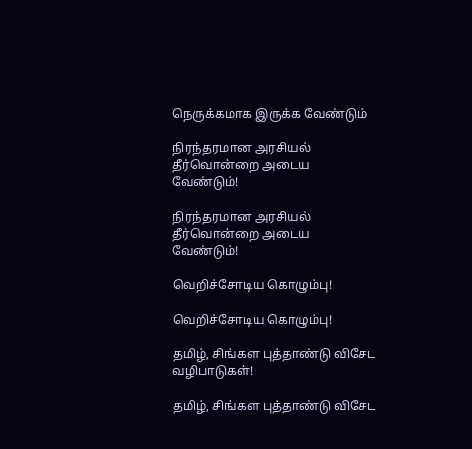நெருக்கமாக இருக்க வேண்டும்

நிரந்தரமான அரசியல் தீர்வொன்றை அடைய வேண்டும்!

நிரந்தரமான அரசியல் தீர்வொன்றை அடைய வேண்டும்!

வெறிச்சோடிய கொழும்பு!

வெறிச்சோடிய கொழும்பு!

தமிழ், சிங்கள புத்தாண்டு விசேட வழிபாடுகள்!

தமிழ், சிங்கள புத்தாண்டு விசேட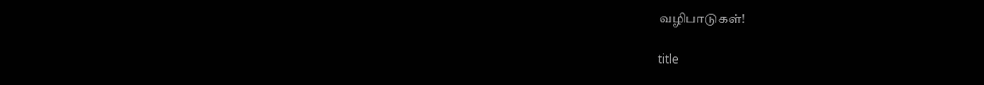வழிபாடுகள்!

title